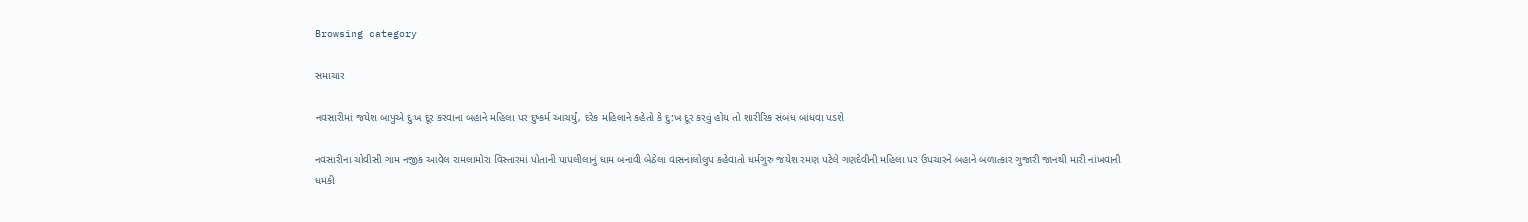Browsing category

સમાચાર

નવસારીમાં જયેશ બાપુએ દુઃખ દૂર કરવાના બહાને મહિલા પર દુષ્કર્મ આચર્યું, દરેક મહિલાને કહેતો કે દુ:ખ દૂર કરવું હોય તો શારીરિક સંબંધ બાંધવા પડશે

નવસારીના ચોવીસી ગામ નજીક આવેલ રામલામોરા વિસ્તારમાં પોતાની પાપલીલાનું ધામ બનાવી બેઠેલા વાસનાલોલુપ કહેવાતો ધર્મગુરુ જયેશ રમણ પટેલે ગણદેવીની મહિલા પર ઉપચારને બહાને બળાત્કાર ગુજારી જાનથી મારી નાંખવાની ધમકી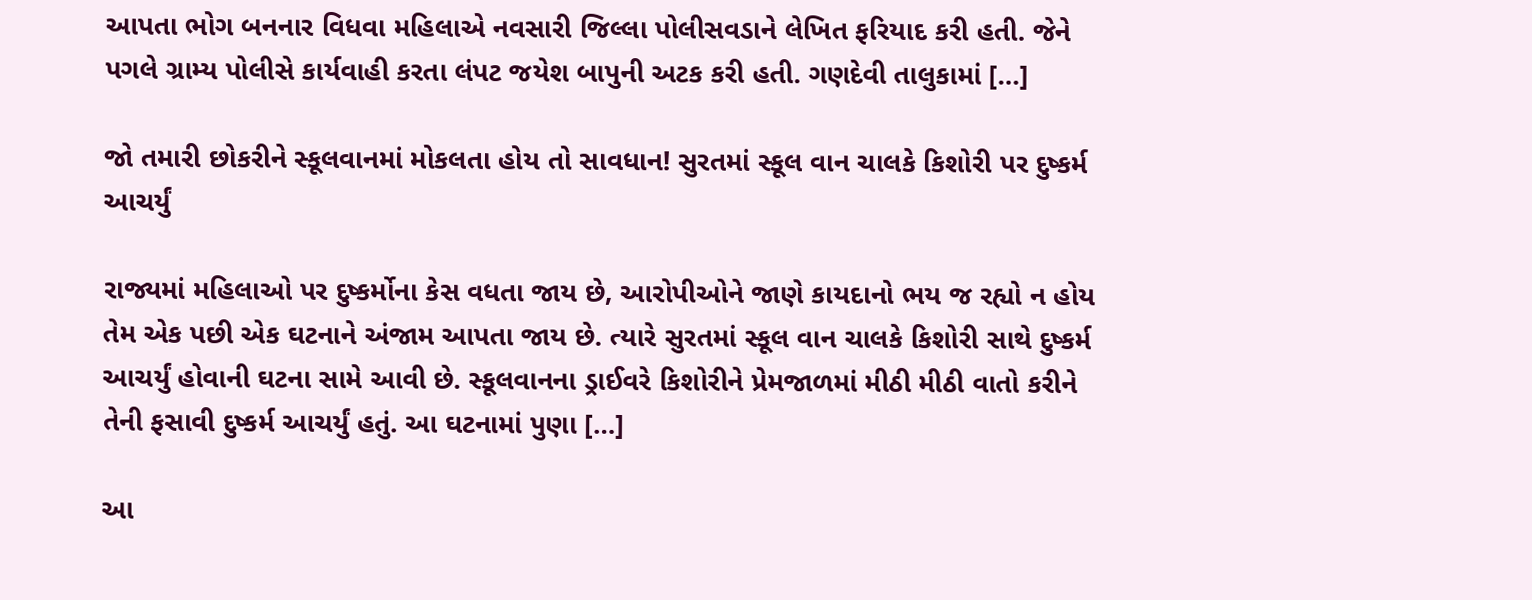આપતા ભોગ બનનાર વિધવા મહિલાએ નવસારી જિલ્લા પોલીસવડાને લેખિત ફરિયાદ કરી હતી. જેને પગલે ગ્રામ્ય પોલીસે કાર્યવાહી કરતા લંપટ જયેશ બાપુની અટક કરી હતી. ગણદેવી તાલુકામાં […]

જો તમારી છોકરીને સ્કૂલવાનમાં મોકલતા હોય તો સાવધાન! સુરતમાં સ્કૂલ વાન ચાલકે કિશોરી પર દુષ્કર્મ આચર્યું

રાજ્યમાં મહિલાઓ પર દુષ્કર્મોના કેસ વધતા જાય છે, આરોપીઓને જાણે કાયદાનો ભય જ રહ્યો ન હોય તેમ એક પછી એક ઘટનાને અંજામ આપતા જાય છે. ત્યારે સુરતમાં સ્કૂલ વાન ચાલકે કિશોરી સાથે દુષ્કર્મ આચર્યું હોવાની ઘટના સામે આવી છે. સ્કૂલવાનના ડ્રાઈવરે કિશોરીને પ્રેમજાળમાં મીઠી મીઠી વાતો કરીને તેની ફસાવી દુષ્કર્મ આચર્યું હતું. આ ઘટનામાં પુણા […]

આ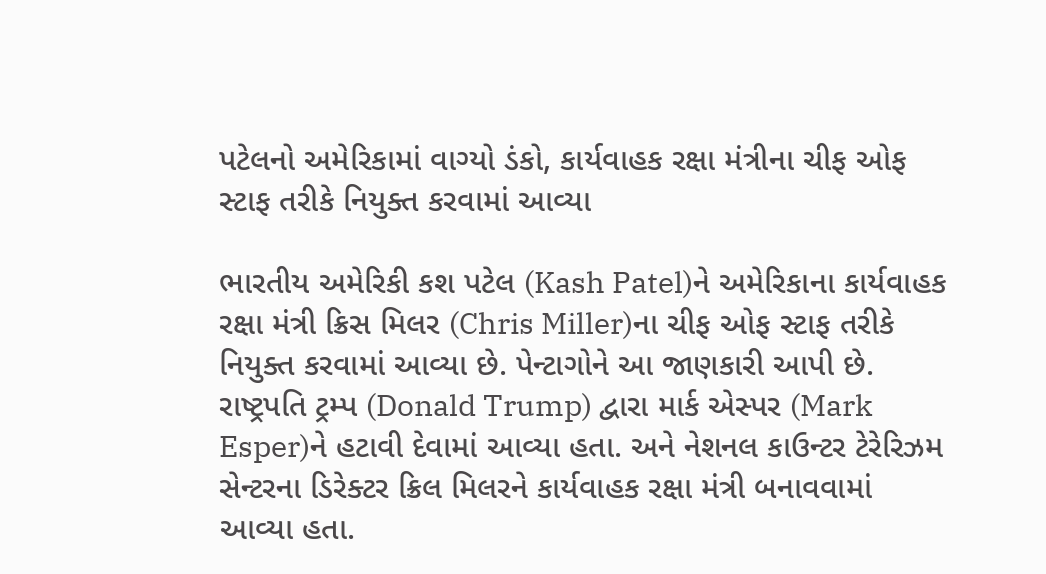પટેલનો અમેરિકામાં વાગ્યો ડંકો, કાર્યવાહક રક્ષા મંત્રીના ચીફ ઓફ સ્ટાફ તરીકે નિયુક્ત કરવામાં આવ્યા

ભારતીય અમેરિકી કશ પટેલ (Kash Patel)ને અમેરિકાના કાર્યવાહક રક્ષા મંત્રી ક્રિસ મિલર (Chris Miller)ના ચીફ ઓફ સ્ટાફ તરીકે નિયુક્ત કરવામાં આવ્યા છે. પેન્ટાગોને આ જાણકારી આપી છે. રાષ્ટ્રપતિ ટ્રમ્પ (Donald Trump) દ્વારા માર્ક એસ્પર (Mark Esper)ને હટાવી દેવામાં આવ્યા હતા. અને નેશનલ કાઉન્ટર ટેરેરિઝમ સેન્ટરના ડિરેક્ટર ક્રિલ મિલરને કાર્યવાહક રક્ષા મંત્રી બનાવવામાં આવ્યા હતા.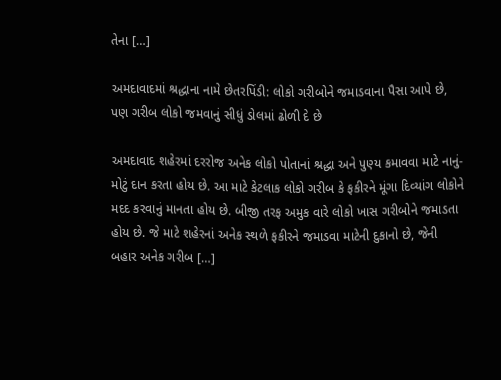તેના […]

અમદાવાદમાં શ્રદ્ધાના નામે છેતરપિંડી: લોકો ગરીબોને જમાડવાના પૈસા આપે છે, પણ ગરીબ લોકો જમવાનું સીધું ડોલમાં ઢોળી દે છે

અમદાવાદ શહેરમાં દરરોજ અનેક લોકો પોતાનાં શ્રદ્ધા અને પુણ્ય કમાવવા માટે નાનું-મોટું દાન કરતા હોય છે. આ માટે કેટલાક લોકો ગરીબ કે ફકીરને મૂંગા દિવ્યાંગ લોકોને મદદ કરવાનું માનતા હોય છે. બીજી તરફ અમુક વારે લોકો ખાસ ગરીબોને જમાડતા હોય છે. જે માટે શહેરનાં અનેક સ્થળે ફકીરને જમાડવા માટેની દુકાનો છે, જેની બહાર અનેક ગરીબ […]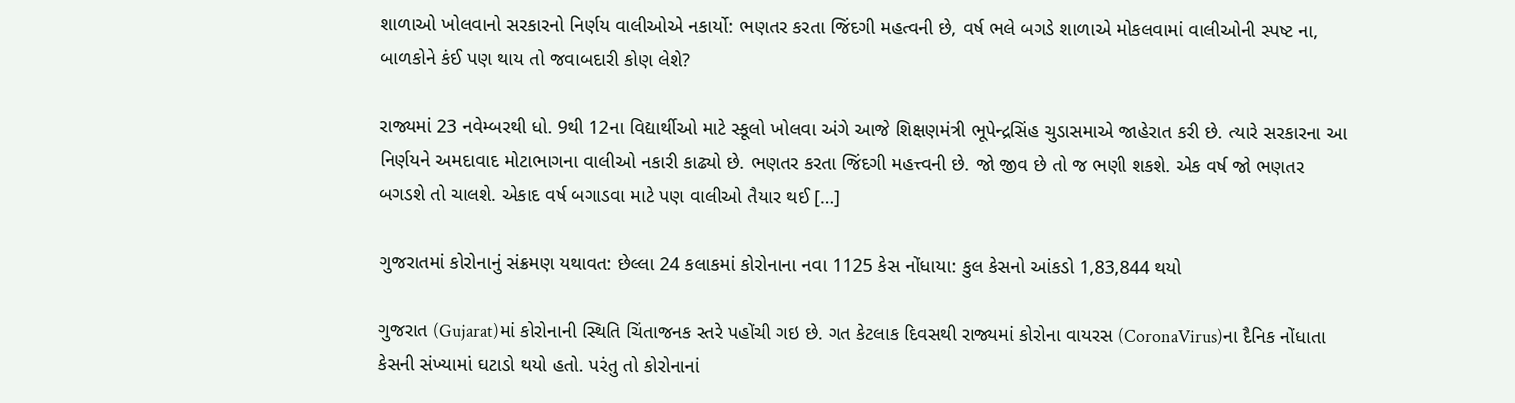શાળાઓ ખોલવાનો સરકારનો નિર્ણય વાલીઓએ નકાર્યો: ભણતર કરતા જિંદગી મહત્વની છે, વર્ષ ભલે બગડે શાળાએ મોકલવામાં વાલીઓની સ્પષ્ટ ના, બાળકોને કંઈ પણ થાય તો જવાબદારી કોણ લેશે?

રાજ્યમાં 23 નવેમ્બરથી ધો. 9થી 12ના વિદ્યાર્થીઓ માટે સ્કૂલો ખોલવા અંગે આજે શિક્ષણમંત્રી ભૂપેન્દ્રસિંહ ચુડાસમાએ જાહેરાત કરી છે. ત્યારે સરકારના આ નિર્ણયને અમદાવાદ મોટાભાગના વાલીઓ નકારી કાઢ્યો છે. ભણતર કરતા જિંદગી મહત્ત્વની છે. જો જીવ છે તો જ ભણી શકશે. એક વર્ષ જો ભણતર બગડશે તો ચાલશે. એકાદ વર્ષ બગાડવા માટે પણ વાલીઓ તૈયાર થઈ […]

ગુજરાતમાં કોરોનાનું સંક્રમણ યથાવત: છેલ્લા 24 કલાકમાં કોરોનાના નવા 1125 કેસ નોંધાયા: કુલ કેસનો આંકડો 1,83,844 થયો

ગુજરાત (Gujarat)માં કોરોનાની સ્થિતિ ચિંતાજનક સ્તરે પહોંચી ગઇ છે. ગત કેટલાક દિવસથી રાજ્યમાં કોરોના વાયરસ (CoronaVirus)ના દૈનિક નોંધાતા કેસની સંખ્યામાં ઘટાડો થયો હતો. પરંતુ તો કોરોનાનાં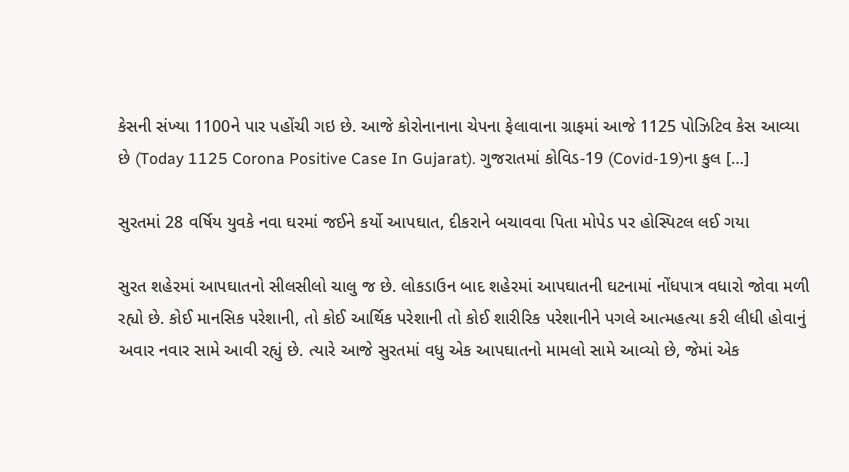કેસની સંખ્યા 1100ને પાર પહોંચી ગઇ છે. આજે કોરોનાનાના ચેપના ફેલાવાના ગ્રાફમાં આજે 1125 પોઝિટિવ કેસ આવ્યા છે (Today 1125 Corona Positive Case In Gujarat). ગુજરાતમાં કોવિડ-19 (Covid-19)ના કુલ […]

સુરતમાં 28 વર્ષિય યુવકે નવા ઘરમાં જઈને કર્યો આપઘાત, દીકરાને બચાવવા પિતા મોપેડ પર હોસ્પિટલ લઈ ગયા

સુરત શહેરમાં આપઘાતનો સીલસીલો ચાલુ જ છે. લોકડાઉન બાદ શહેરમાં આપઘાતની ઘટનામાં નોંધપાત્ર વધારો જોવા મળી રહ્યો છે. કોઈ માનસિક પરેશાની, તો કોઈ આર્થિક પરેશાની તો કોઈ શારીરિક પરેશાનીને પગલે આત્મહત્યા કરી લીધી હોવાનું અવાર નવાર સામે આવી રહ્યું છે. ત્યારે આજે સુરતમાં વધુ એક આપઘાતનો મામલો સામે આવ્યો છે, જેમાં એક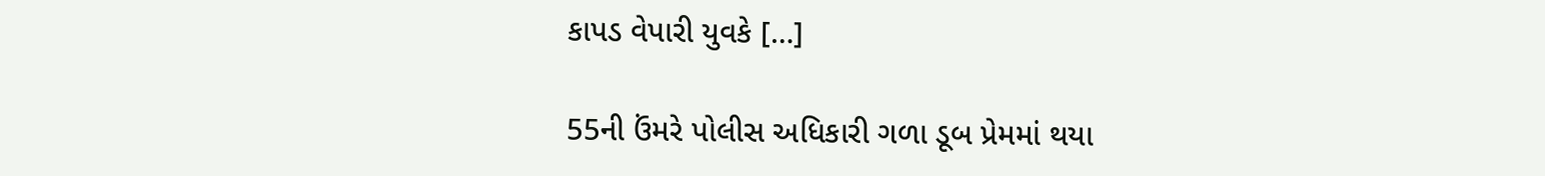કાપડ વેપારી યુવકે […]

55ની ઉંમરે પોલીસ અધિકારી ગળા ડૂબ પ્રેમમાં થયા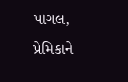પાગલ, પ્રેમિકાને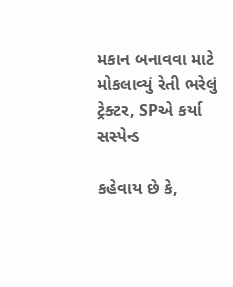મકાન બનાવવા માટે મોકલાવ્યું રેતી ભરેલું ટ્રેક્ટર, SPએ કર્યા સસ્પેન્ડ

કહેવાય છે કે,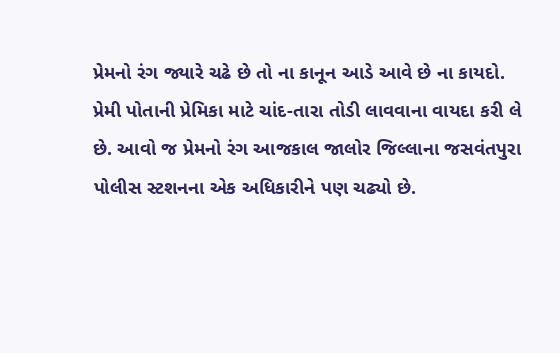પ્રેમનો રંગ જ્યારે ચઢે છે તો ના કાનૂન આડે આવે છે ના કાયદો. પ્રેમી પોતાની પ્રેમિકા માટે ચાંદ-તારા તોડી લાવવાના વાયદા કરી લે છે. આવો જ પ્રેમનો રંગ આજકાલ જાલોર જિલ્લાના જસવંતપુરા પોલીસ સ્ટશનના એક અધિકારીને પણ ચઢ્યો છે.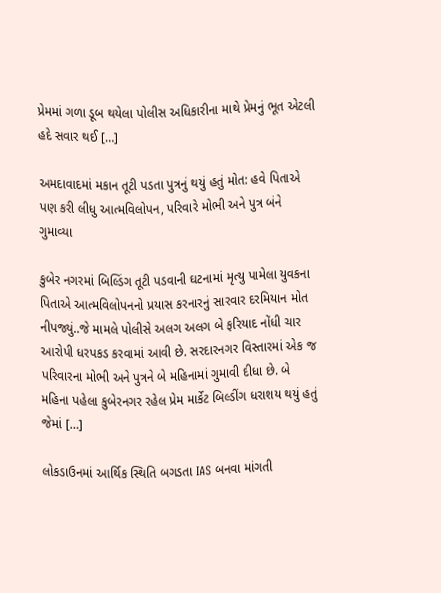પ્રેમમાં ગળા ડૂબ થયેલા પોલીસ અધિકારીના માથે પ્રેમનું ભૂત એટલી હદે સવાર થઈ […]

અમદાવાદમાં મકાન તૂટી પડતા પુત્રનું થયું હતું મોત: હવે પિતાએ પણ કરી લીધુ આત્મવિલોપન, પરિવારે મોભી અને પુત્ર બંને ગુમાવ્યા

કુબેર નગરમાં બિલ્ડિંગ તૂટી પડવાની ઘટનામાં મૃત્યુ પામેલા યુવકના પિતાએ આત્મવિલોપનનો પ્રયાસ કરનારનું સારવાર દરમિયાન મોત નીપજ્યું..જે મામલે પોલીસે અલગ અલગ બે ફરિયાદ નોંધી ચાર આરોપી ધરપકડ કરવામાં આવી છે. સરદારનગર વિસ્તારમાં એક જ પરિવારના મોભી અને પુત્રને બે મહિનામાં ગુમાવી દીધા છે. બે મહિના પહેલા કુબેરનગર રહેલ પ્રેમ માર્કેટ બિલ્ડીંગ ધરાશય થયું હતું જેમાં […]

લોકડાઉનમાં આર્થિક સ્થિતિ બગડતા IAS બનવા માંગતી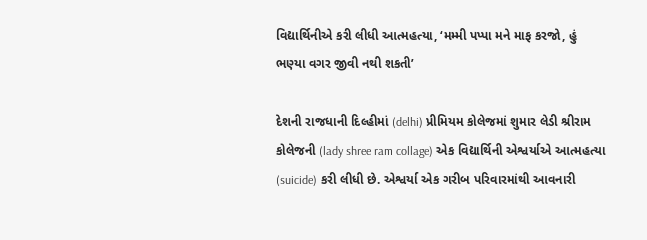વિદ્યાર્થિનીએ કરી લીધી આત્મહત્યા, ‘મમ્મી પપ્પા મને માફ કરજો, હું ભણ્યા વગર જીવી નથી શકતી’

દેશની રાજધાની દિલ્હીમાં (delhi) પ્રીમિયમ કોલેજમાં શુમાર લેડી શ્રીરામ કોલેજની (lady shree ram collage) એક વિદ્યાર્થિની એશ્વર્યાએ આત્મહત્યા (suicide) કરી લીધી છે. એશ્વર્યા એક ગરીબ પરિવારમાંથી આવનારી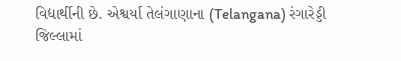વિદ્યાર્થીની છે. એશ્વર્યા તેલંગાણાના (Telangana) રંગારેડ્ડી જિલ્લામાં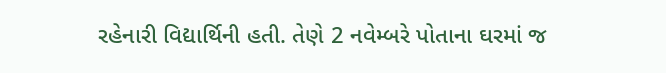રહેનારી વિદ્યાર્થિની હતી. તેણે 2 નવેમ્બરે પોતાના ઘરમાં જ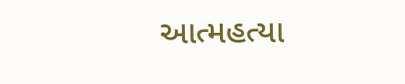આત્મહત્યા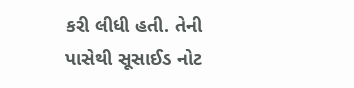કરી લીધી હતી. તેની પાસેથી સૂસાઈડ નોટ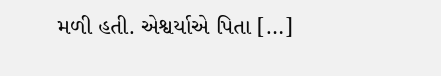મળી હતી. એશ્વર્યાએ પિતા […]